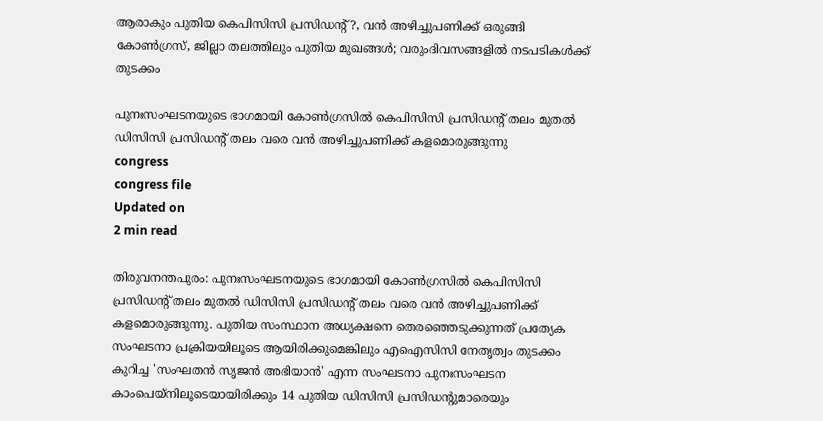ആരാകും പുതിയ കെപിസിസി പ്രസിഡന്റ്?, വന്‍ അഴിച്ചുപണിക്ക് ഒരുങ്ങി കോണ്‍ഗ്രസ്, ജില്ലാ തലത്തിലും പുതിയ മുഖങ്ങള്‍; വരുംദിവസങ്ങളില്‍ നടപടികള്‍ക്ക് തുടക്കം

പുനഃസംഘടനയുടെ ഭാഗമായി കോണ്‍ഗ്രസില്‍ കെപിസിസി പ്രസിഡന്റ് തലം മുതല്‍ ഡിസിസി പ്രസിഡന്റ് തലം വരെ വന്‍ അഴിച്ചുപണിക്ക് കളമൊരുങ്ങുന്നു
congress
congress file
Updated on
2 min read

തിരുവനന്തപുരം: പുനഃസംഘടനയുടെ ഭാഗമായി കോണ്‍ഗ്രസില്‍ കെപിസിസി പ്രസിഡന്റ് തലം മുതല്‍ ഡിസിസി പ്രസിഡന്റ് തലം വരെ വന്‍ അഴിച്ചുപണിക്ക് കളമൊരുങ്ങുന്നു. പുതിയ സംസ്ഥാന അധ്യക്ഷനെ തെരഞ്ഞെടുക്കുന്നത് പ്രത്യേക സംഘടനാ പ്രക്രിയയിലൂടെ ആയിരിക്കുമെങ്കിലും എഐസിസി നേതൃത്വം തുടക്കം കുറിച്ച 'സംഘതന്‍ സൃജന്‍ അഭിയാന്‍' എന്ന സംഘടനാ പുനഃസംഘടന കാംപെയ്‌നിലൂടെയായിരിക്കും 14 പുതിയ ഡിസിസി പ്രസിഡന്റുമാരെയും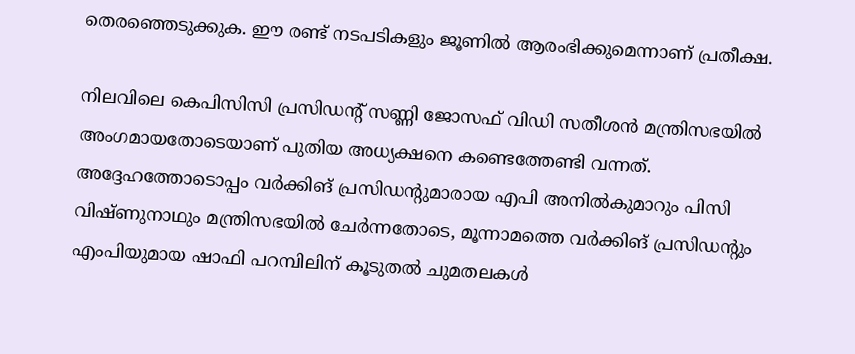തെരഞ്ഞെടുക്കുക. ഈ രണ്ട് നടപടികളും ജൂണില്‍ ആരംഭിക്കുമെന്നാണ് പ്രതീക്ഷ.

നിലവിലെ കെപിസിസി പ്രസിഡന്റ് സണ്ണി ജോസഫ് വിഡി സതീശന്‍ മന്ത്രിസഭയില്‍ അംഗമായതോടെയാണ് പുതിയ അധ്യക്ഷനെ കണ്ടെത്തേണ്ടി വന്നത്. അദ്ദേഹത്തോടൊപ്പം വര്‍ക്കിങ് പ്രസിഡന്റുമാരായ എപി അനില്‍കുമാറും പിസി വിഷ്ണുനാഥും മന്ത്രിസഭയില്‍ ചേര്‍ന്നതോടെ, മൂന്നാമത്തെ വര്‍ക്കിങ് പ്രസിഡന്റും എംപിയുമായ ഷാഫി പറമ്പിലിന് കൂടുതല്‍ ചുമതലകള്‍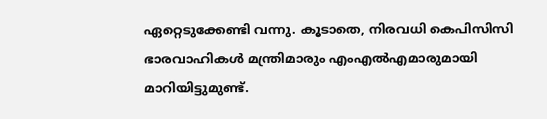ഏറ്റെടുക്കേണ്ടി വന്നു. കൂടാതെ, നിരവധി കെപിസിസി ഭാരവാഹികള്‍ മന്ത്രിമാരും എംഎല്‍എമാരുമായി മാറിയിട്ടുമുണ്ട്.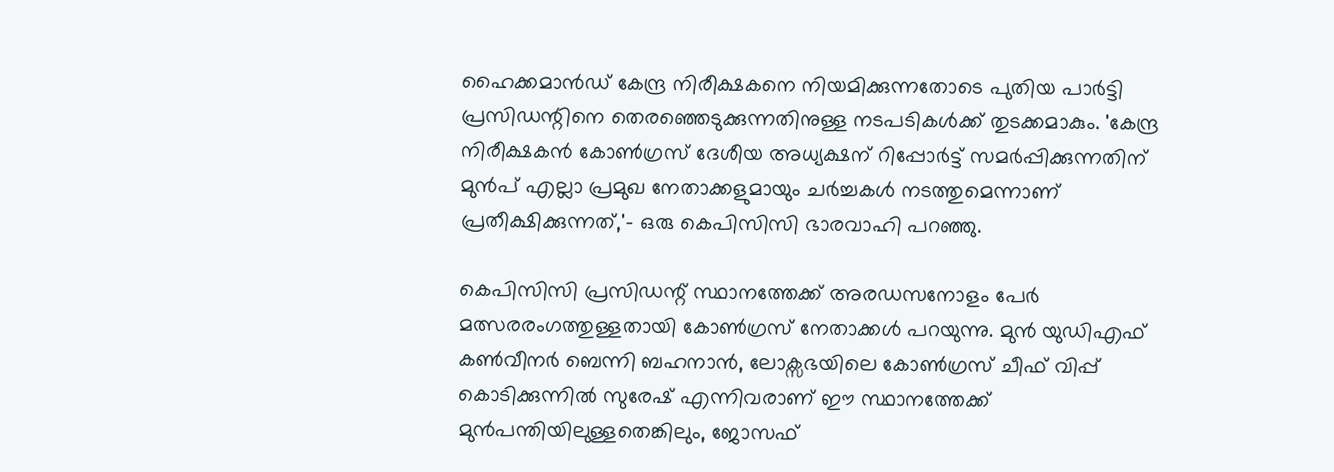ഹൈക്കമാന്‍ഡ് കേന്ദ്ര നിരീക്ഷകനെ നിയമിക്കുന്നതോടെ പുതിയ പാര്‍ട്ടി പ്രസിഡന്റിനെ തെരഞ്ഞെടുക്കുന്നതിനുള്ള നടപടികള്‍ക്ക് തുടക്കമാകും. 'കേന്ദ്ര നിരീക്ഷകന്‍ കോണ്‍ഗ്രസ് ദേശീയ അധ്യക്ഷന് റിപ്പോര്‍ട്ട് സമര്‍പ്പിക്കുന്നതിന് മുന്‍പ് എല്ലാ പ്രമുഖ നേതാക്കളുമായും ചര്‍ച്ചകള്‍ നടത്തുമെന്നാണ് പ്രതീക്ഷിക്കുന്നത്,'- ഒരു കെപിസിസി ഭാരവാഹി പറഞ്ഞു.

കെപിസിസി പ്രസിഡന്റ് സ്ഥാനത്തേക്ക് അരഡസനോളം പേര്‍ മത്സരരംഗത്തുള്ളതായി കോണ്‍ഗ്രസ് നേതാക്കള്‍ പറയുന്നു. മുന്‍ യുഡിഎഫ് കണ്‍വീനര്‍ ബെന്നി ബഹനാന്‍, ലോക്സഭയിലെ കോണ്‍ഗ്രസ് ചീഫ് വിപ്പ് കൊടിക്കുന്നില്‍ സുരേഷ് എന്നിവരാണ് ഈ സ്ഥാനത്തേക്ക് മുന്‍പന്തിയിലുള്ളതെങ്കിലും, ജോസഫ്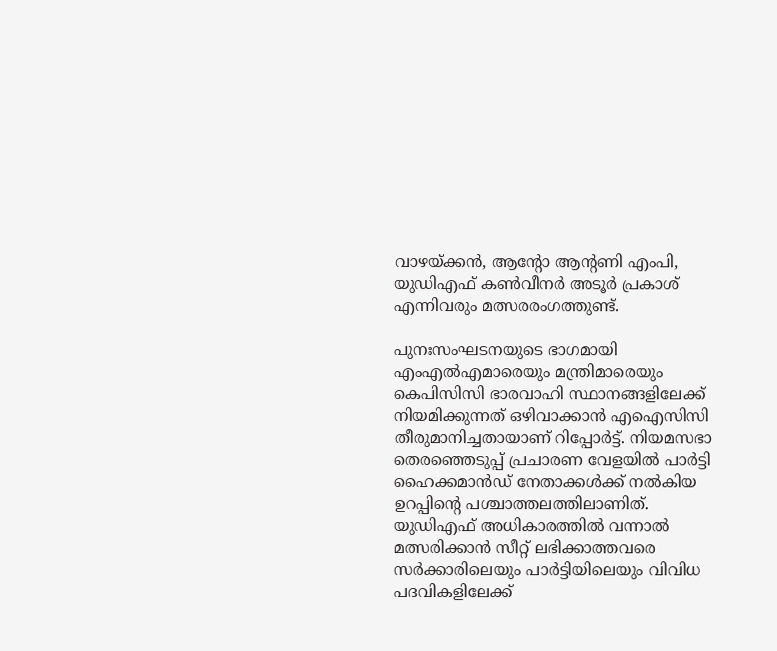വാഴയ്ക്കന്‍, ആന്റോ ആന്റണി എംപി, യുഡിഎഫ് കണ്‍വീനര്‍ അടൂര്‍ പ്രകാശ് എന്നിവരും മത്സരരംഗത്തുണ്ട്.

പുനഃസംഘടനയുടെ ഭാഗമായി എംഎല്‍എമാരെയും മന്ത്രിമാരെയും കെപിസിസി ഭാരവാഹി സ്ഥാനങ്ങളിലേക്ക് നിയമിക്കുന്നത് ഒഴിവാക്കാന്‍ എഐസിസി തീരുമാനിച്ചതായാണ് റിപ്പോര്‍ട്ട്. നിയമസഭാ തെരഞ്ഞെടുപ്പ് പ്രചാരണ വേളയില്‍ പാര്‍ട്ടി ഹൈക്കമാന്‍ഡ് നേതാക്കള്‍ക്ക് നല്‍കിയ ഉറപ്പിന്റെ പശ്ചാത്തലത്തിലാണിത്. യുഡിഎഫ് അധികാരത്തില്‍ വന്നാല്‍ മത്സരിക്കാന്‍ സീറ്റ് ലഭിക്കാത്തവരെ സര്‍ക്കാരിലെയും പാര്‍ട്ടിയിലെയും വിവിധ പദവികളിലേക്ക്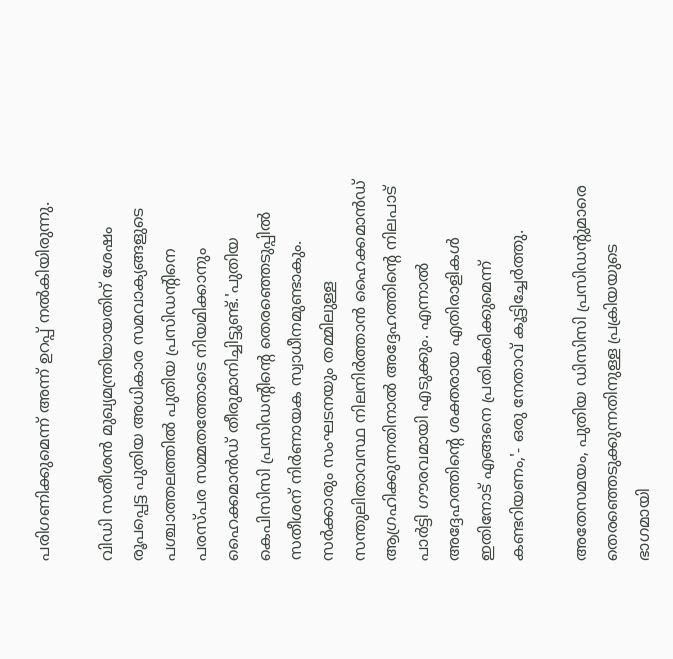പരിഗണിക്കുമെന്ന് അന്ന് ഉറപ്പ് നല്‍കിയിരുന്നു.

വിഡി സതീശന്‍ മുഖ്യമന്ത്രിയായതിന് ശേഷം രൂപപ്പെട്ട പുതിയ അധികാര സമവാക്യങ്ങളുടെ പശ്ചാത്തലത്തില്‍ പുതിയ പ്രസിഡന്റിനെ പരസ്പര സമ്മതത്തോടെ നിയമിക്കാനും ഹൈക്കമാന്‍ഡ് തീരുമാനിച്ചിട്ടുണ്ട്.'പുതിയ കെപിസിസി പ്രസിഡന്റിന്റെ തെരഞ്ഞെടുപ്പില്‍ സതീശന് നിര്‍ണായക സ്വാധീനമുണ്ടാകും. സര്‍ക്കാരും സംഘടനയും തമ്മിലുള്ള സന്തുലിതാവസ്ഥ നിലനിര്‍ത്താന്‍ ഹൈക്കമാന്‍ഡ് ആഗ്രഹിക്കുന്നതിനാല്‍ അദ്ദേഹത്തിന്റെ നിലപാട് പാര്‍ട്ടി ഗൗരവമായി എടുക്കും. എന്നാല്‍ അദ്ദേഹത്തിന്റെ ശക്തരായ എതിരാളികള്‍ ഇതിനോട് എങ്ങനെ പ്രതികരിക്കുമെന്ന് കണ്ടറിയണം,'- ഒരു നേതാവ് കൂട്ടിച്ചേര്‍ത്തു.

അതേസമയം, പുതിയ ഡിസിസി പ്രസിഡന്റുമാരെ തെരഞ്ഞെടുക്കുന്നതിനുള്ള പ്രക്രിയയുടെ ഭാഗമായി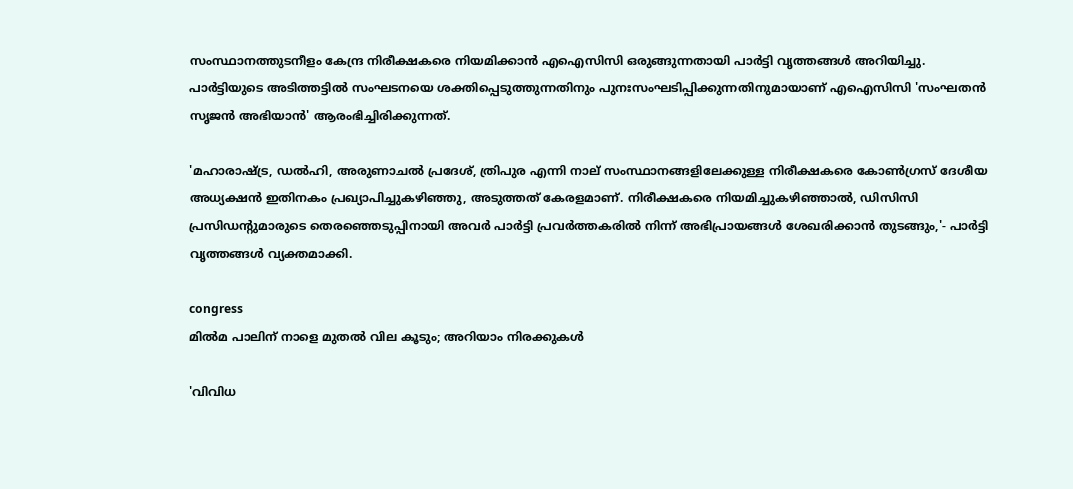സംസ്ഥാനത്തുടനീളം കേന്ദ്ര നിരീക്ഷകരെ നിയമിക്കാന്‍ എഐസിസി ഒരുങ്ങുന്നതായി പാര്‍ട്ടി വൃത്തങ്ങള്‍ അറിയിച്ചു. പാര്‍ട്ടിയുടെ അടിത്തട്ടില്‍ സംഘടനയെ ശക്തിപ്പെടുത്തുന്നതിനും പുനഃസംഘടിപ്പിക്കുന്നതിനുമായാണ് എഐസിസി 'സംഘതന്‍ സൃജന്‍ അഭിയാന്‍' ആരംഭിച്ചിരിക്കുന്നത്.

'മഹാരാഷ്ട്ര, ഡല്‍ഹി, അരുണാചല്‍ പ്രദേശ്, ത്രിപുര എന്നി നാല് സംസ്ഥാനങ്ങളിലേക്കുള്ള നിരീക്ഷകരെ കോണ്‍ഗ്രസ് ദേശീയ അധ്യക്ഷന്‍ ഇതിനകം പ്രഖ്യാപിച്ചുകഴിഞ്ഞു, അടുത്തത് കേരളമാണ്. നിരീക്ഷകരെ നിയമിച്ചുകഴിഞ്ഞാല്‍, ഡിസിസി പ്രസിഡന്റുമാരുടെ തെരഞ്ഞെടുപ്പിനായി അവര്‍ പാര്‍ട്ടി പ്രവര്‍ത്തകരില്‍ നിന്ന് അഭിപ്രായങ്ങള്‍ ശേഖരിക്കാന്‍ തുടങ്ങും,'- പാര്‍ട്ടി വൃത്തങ്ങള്‍ വ്യക്തമാക്കി.

congress
മില്‍മ പാലിന് നാളെ മുതല്‍ വില കൂടും; അറിയാം നിരക്കുകൾ

'വിവിധ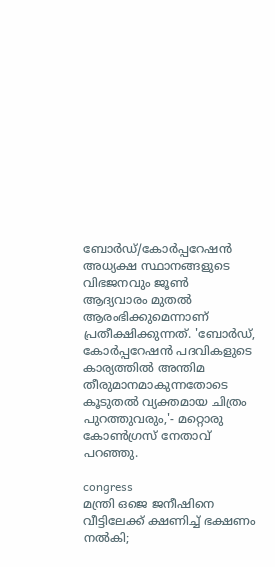ബോര്‍ഡ്/കോര്‍പ്പറേഷന്‍ അധ്യക്ഷ സ്ഥാനങ്ങളുടെ വിഭജനവും ജൂണ്‍ ആദ്യവാരം മുതല്‍ ആരംഭിക്കുമെന്നാണ് പ്രതീക്ഷിക്കുന്നത്. 'ബോര്‍ഡ്, കോര്‍പ്പറേഷന്‍ പദവികളുടെ കാര്യത്തില്‍ അന്തിമ തീരുമാനമാകുന്നതോടെ കൂടുതല്‍ വ്യക്തമായ ചിത്രം പുറത്തുവരും,'- മറ്റൊരു കോണ്‍ഗ്രസ് നേതാവ് പറഞ്ഞു.

congress
മന്ത്രി ഒജെ ജനീഷിനെ വീട്ടിലേക്ക് ക്ഷണിച്ച് ഭക്ഷണം നൽകി;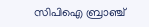സിപിഐ ബ്രാഞ്ച്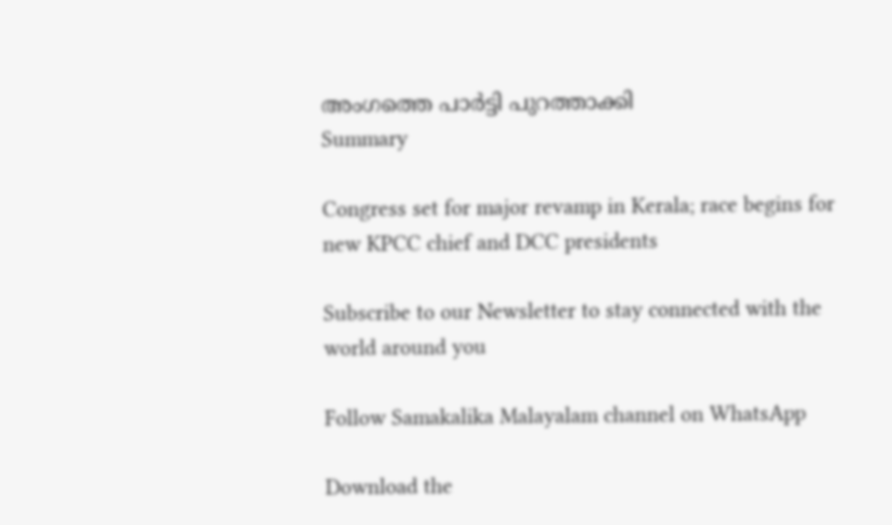അംഗത്തെ പാർട്ടി പുറത്താക്കി
Summary

Congress set for major revamp in Kerala; race begins for new KPCC chief and DCC presidents

Subscribe to our Newsletter to stay connected with the world around you

Follow Samakalika Malayalam channel on WhatsApp

Download the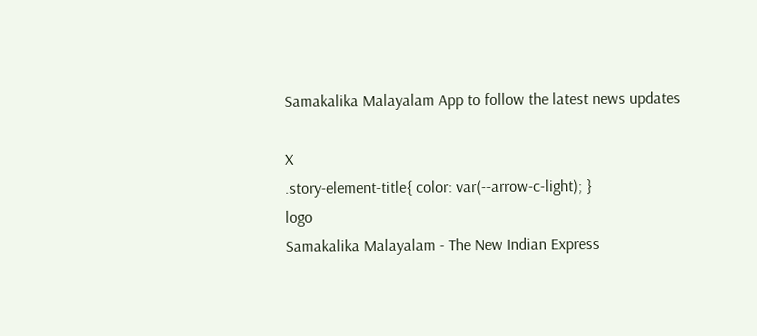Samakalika Malayalam App to follow the latest news updates

X
.story-element-title{ color: var(--arrow-c-light); }
logo
Samakalika Malayalam - The New Indian Express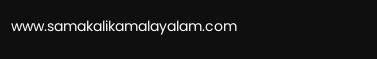www.samakalikamalayalam.com